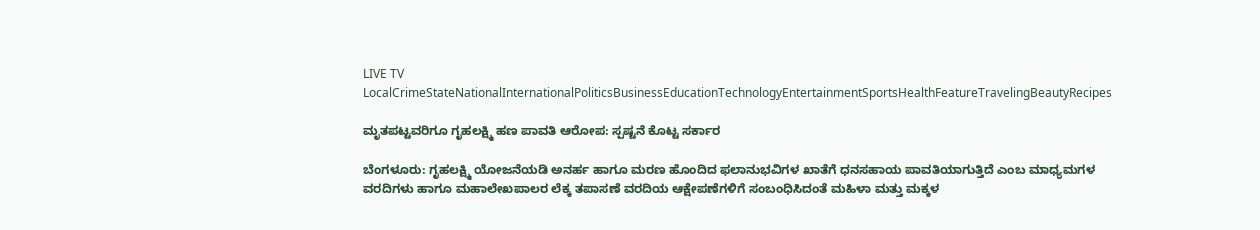LIVE TV LocalCrimeStateNationalInternationalPoliticsBusinessEducationTechnologyEntertainmentSportsHealthFeatureTravelingBeautyRecipes

ಮೃತಪಟ್ಟವರಿಗೂ ಗೃಹಲಕ್ಷ್ಮಿ ಹಣ ಪಾವತಿ ಆರೋಪ: ಸ್ಪಷ್ಟನೆ ಕೊಟ್ಟ ಸರ್ಕಾರ

ಬೆಂಗಳೂರು: ಗೃಹಲಕ್ಷ್ಮಿ ಯೋಜನೆಯಡಿ ಅನರ್ಹ ಹಾಗೂ ಮರಣ ಹೊಂದಿದ ಫಲಾನುಭವಿಗಳ ಖಾತೆಗೆ ಧನಸಹಾಯ ಪಾವತಿಯಾಗುತ್ತಿದೆ ಎಂಬ ಮಾಧ್ಯಮಗಳ ವರದಿಗಳು ಹಾಗೂ ಮಹಾಲೇಖಪಾಲರ ಲೆಕ್ಕ ತಪಾಸಣೆ ವರದಿಯ ಆಕ್ಷೇಪಣೆಗಳಿಗೆ ಸಂಬಂಧಿಸಿದಂತೆ ಮಹಿಳಾ ಮತ್ತು ಮಕ್ಕಳ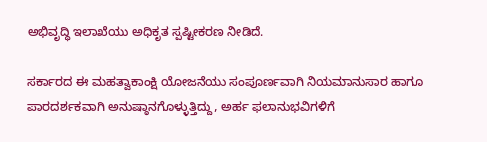ಅಭಿವೃದ್ಧಿ ಇಲಾಖೆಯು ಅಧಿಕೃತ ಸ್ಪಷ್ಟೀಕರಣ ನೀಡಿದೆ.

ಸರ್ಕಾರದ ಈ ಮಹತ್ವಾಕಾಂಕ್ಷಿ ಯೋಜನೆಯು ಸಂಪೂರ್ಣವಾಗಿ ನಿಯಮಾನುಸಾರ ಹಾಗೂ ಪಾರದರ್ಶಕವಾಗಿ ಅನುಷ್ಠಾನಗೊಳ್ಳುತ್ತಿದ್ದು, ಅರ್ಹ ಫಲಾನುಭವಿಗಳಿಗೆ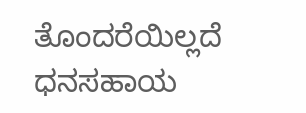ತೊಂದರೆಯಿಲ್ಲದೆ ಧನಸಹಾಯ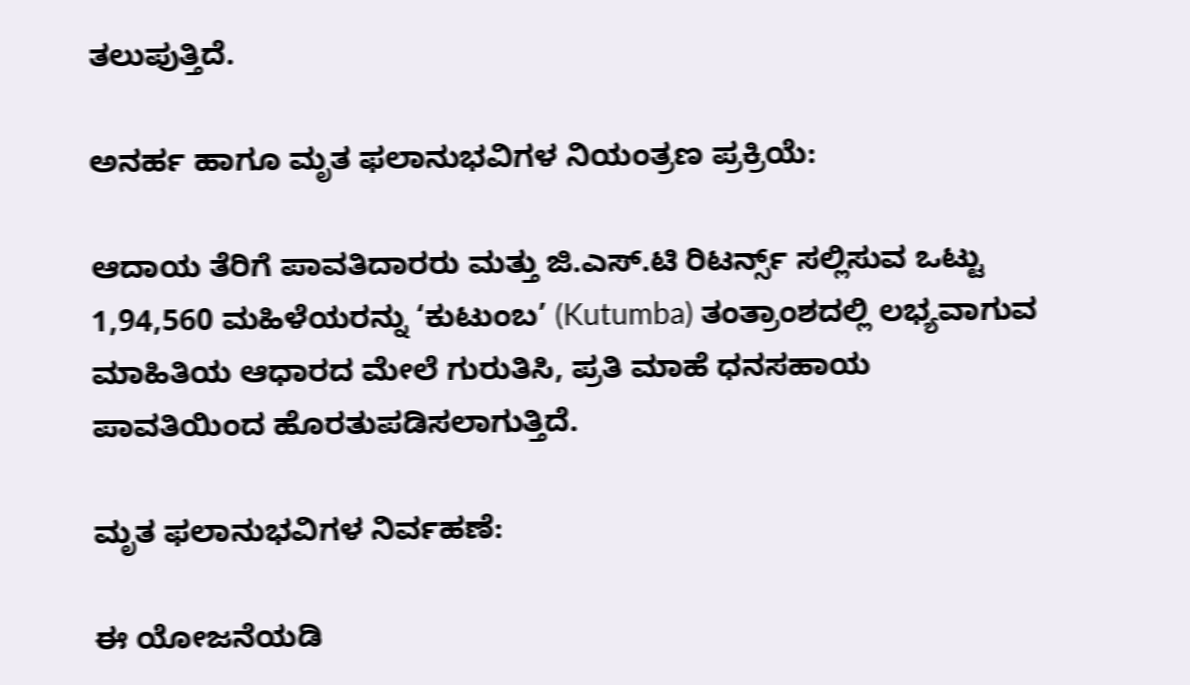ತಲುಪುತ್ತಿದೆ.

ಅನರ್ಹ ಹಾಗೂ ಮೃತ ಫಲಾನುಭವಿಗಳ ನಿಯಂತ್ರಣ ಪ್ರಕ್ರಿಯೆ:

ಆದಾಯ ತೆರಿಗೆ ಪಾವತಿದಾರರು ಮತ್ತು ಜಿ.ಎಸ್.ಟಿ ರಿಟರ್ನ್ಸ್ ಸಲ್ಲಿಸುವ ಒಟ್ಟು 1,94,560 ಮಹಿಳೆಯರನ್ನು ‘ಕುಟುಂಬ’ (Kutumba) ತಂತ್ರಾಂಶದಲ್ಲಿ ಲಭ್ಯವಾಗುವ ಮಾಹಿತಿಯ ಆಧಾರದ ಮೇಲೆ ಗುರುತಿಸಿ, ಪ್ರತಿ ಮಾಹೆ ಧನಸಹಾಯ ಪಾವತಿಯಿಂದ ಹೊರತುಪಡಿಸಲಾಗುತ್ತಿದೆ.

ಮೃತ ಫಲಾನುಭವಿಗಳ ನಿರ್ವಹಣೆ:

ಈ ಯೋಜನೆಯಡಿ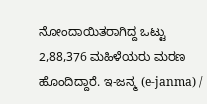ನೋಂದಾಯಿತರಾಗಿದ್ದ ಒಟ್ಟು 2,88,376 ಮಹಿಳೆಯರು ಮರಣ ಹೊಂದಿದ್ದಾರೆ. ಇ-ಜನ್ಮ (e-janma) /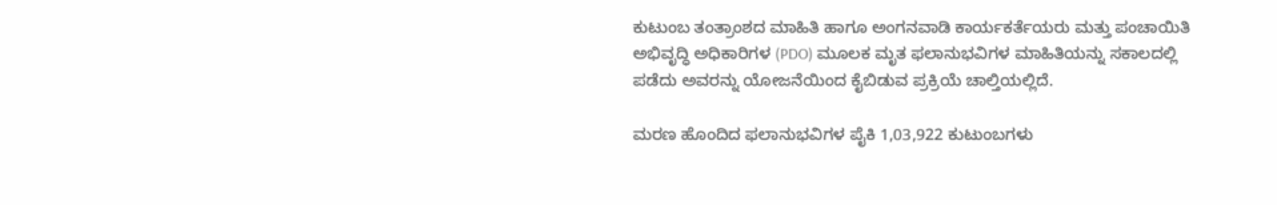ಕುಟುಂಬ ತಂತ್ರಾಂಶದ ಮಾಹಿತಿ ಹಾಗೂ ಅಂಗನವಾಡಿ ಕಾರ್ಯಕರ್ತೆಯರು ಮತ್ತು ಪಂಚಾಯಿತಿ ಅಭಿವೃದ್ಧಿ ಅಧಿಕಾರಿಗಳ (PDO) ಮೂಲಕ ಮೃತ ಫಲಾನುಭವಿಗಳ ಮಾಹಿತಿಯನ್ನು ಸಕಾಲದಲ್ಲಿ ಪಡೆದು ಅವರನ್ನು ಯೋಜನೆಯಿಂದ ಕೈಬಿಡುವ ಪ್ರಕ್ರಿಯೆ ಚಾಲ್ತಿಯಲ್ಲಿದೆ.

ಮರಣ ಹೊಂದಿದ ಫಲಾನುಭವಿಗಳ ಪೈಕಿ 1,03,922 ಕುಟುಂಬಗಳು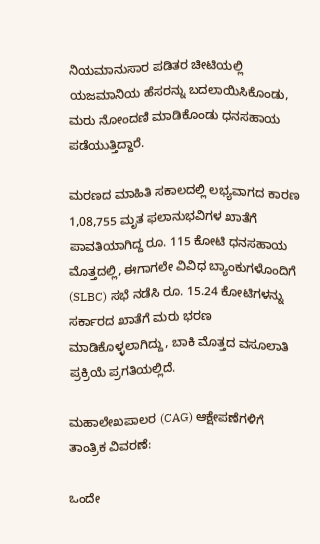ನಿಯಮಾನುಸಾರ ಪಡಿತರ ಚೀಟಿಯಲ್ಲಿ ಯಜಮಾನಿಯ ಹೆಸರನ್ನು ಬದಲಾಯಿಸಿಕೊಂಡು, ಮರು ನೋಂದಣಿ ಮಾಡಿಕೊಂಡು ಧನಸಹಾಯ ಪಡೆಯುತ್ತಿದ್ದಾರೆ.

ಮರಣದ ಮಾಹಿತಿ ಸಕಾಲದಲ್ಲಿ ಲಭ್ಯವಾಗದ ಕಾರಣ 1,08,755 ಮೃತ ಫಲಾನುಭವಿಗಳ ಖಾತೆಗೆ ಪಾವತಿಯಾಗಿದ್ದ ರೂ. 115 ಕೋಟಿ ಧನಸಹಾಯ ಮೊತ್ತದಲ್ಲಿ, ಈಗಾಗಲೇ ವಿವಿಧ ಬ್ಯಾಂಕುಗಳೊಂದಿಗೆ (SLBC) ಸಭೆ ನಡೆಸಿ ರೂ. 15.24 ಕೋಟಿಗಳನ್ನು ಸರ್ಕಾರದ ಖಾತೆಗೆ ಮರು ಭರಣ ಮಾಡಿಕೊಳ್ಳಲಾಗಿದ್ದು, ಬಾಕಿ ಮೊತ್ತದ ವಸೂಲಾತಿ ಪ್ರಕ್ರಿಯೆ ಪ್ರಗತಿಯಲ್ಲಿದೆ.

ಮಹಾಲೇಖಪಾಲರ (CAG) ಆಕ್ಷೇಪಣೆಗಳಿಗೆ ತಾಂತ್ರಿಕ ವಿವರಣೆ:

ಒಂದೇ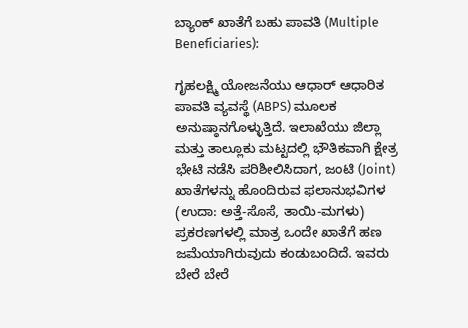ಬ್ಯಾಂಕ್ ಖಾತೆಗೆ ಬಹು ಪಾವತಿ (Multiple Beneficiaries):

ಗೃಹಲಕ್ಷ್ಮಿ ಯೋಜನೆಯು ಆಧಾರ್ ಆಧಾರಿತ ಪಾವತಿ ವ್ಯವಸ್ಥೆ (ABPS) ಮೂಲಕ ಅನುಷ್ಠಾನಗೊಳ್ಳುತ್ತಿದೆ. ಇಲಾಖೆಯು ಜಿಲ್ಲಾ ಮತ್ತು ತಾಲ್ಲೂಕು ಮಟ್ಟದಲ್ಲಿ ಭೌತಿಕವಾಗಿ ಕ್ಷೇತ್ರ ಭೇಟಿ ನಡೆಸಿ ಪರಿಶೀಲಿಸಿದಾಗ, ಜಂಟಿ (Joint) ಖಾತೆಗಳನ್ನು ಹೊಂದಿರುವ ಫಲಾನುಭವಿಗಳ (ಉದಾ: ಅತ್ತೆ-ಸೊಸೆ, ತಾಯಿ-ಮಗಳು) ಪ್ರಕರಣಗಳಲ್ಲಿ ಮಾತ್ರ ಒಂದೇ ಖಾತೆಗೆ ಹಣ ಜಮೆಯಾಗಿರುವುದು ಕಂಡುಬಂದಿದೆ. ಇವರು ಬೇರೆ ಬೇರೆ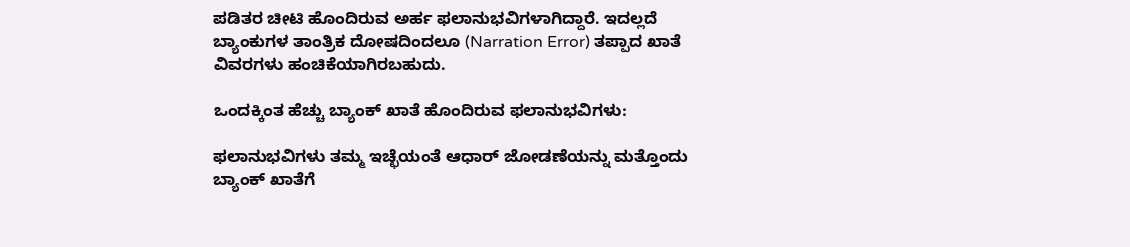ಪಡಿತರ ಚೀಟಿ ಹೊಂದಿರುವ ಅರ್ಹ ಫಲಾನುಭವಿಗಳಾಗಿದ್ದಾರೆ. ಇದಲ್ಲದೆ ಬ್ಯಾಂಕುಗಳ ತಾಂತ್ರಿಕ ದೋಷದಿಂದಲೂ (Narration Error) ತಪ್ಪಾದ ಖಾತೆ ವಿವರಗಳು ಹಂಚಿಕೆಯಾಗಿರಬಹುದು.

ಒಂದಕ್ಕಿಂತ ಹೆಚ್ಚು ಬ್ಯಾಂಕ್ ಖಾತೆ ಹೊಂದಿರುವ ಫಲಾನುಭವಿಗಳು:

ಫಲಾನುಭವಿಗಳು ತಮ್ಮ ಇಚ್ಛೆಯಂತೆ ಆಧಾರ್ ಜೋಡಣೆಯನ್ನು ಮತ್ತೊಂದು ಬ್ಯಾಂಕ್ ಖಾತೆಗೆ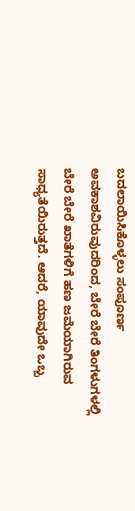ಬದಲಾಯಿಸಿಕೊಳ್ಳಲು ಸಂಪೂರ್ಣ ಅವಕಾಶವಿರುವುದರಿಂದ, ಬೇರೆ ಬೇರೆ ತಿಂಗಳುಗಳಲ್ಲಿ ಬೇರೆ ಬೇರೆ ಖಾತೆಗಳಿಗೆ ಹಣ ಜಮೆಯಾಗಿರುವ ಸಾಧ್ಯತೆಯಿರುತ್ತದೆ. ಆದರೆ, ಯಾವುದೇ ಒಬ್ಬ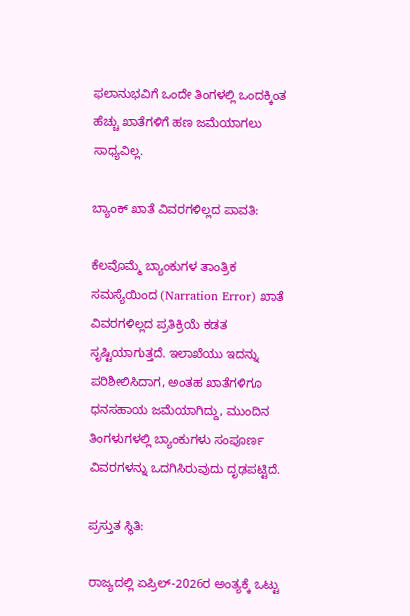ಫಲಾನುಭವಿಗೆ ಒಂದೇ ತಿಂಗಳಲ್ಲಿ ಒಂದಕ್ಕಿಂತ ಹೆಚ್ಚು ಖಾತೆಗಳಿಗೆ ಹಣ ಜಮೆಯಾಗಲು ಸಾಧ್ಯವಿಲ್ಲ.

ಬ್ಯಾಂಕ್ ಖಾತೆ ವಿವರಗಳಿಲ್ಲದ ಪಾವತಿ:

ಕೆಲವೊಮ್ಮೆ ಬ್ಯಾಂಕುಗಳ ತಾಂತ್ರಿಕ ಸಮಸ್ಯೆಯಿಂದ (Narration Error) ಖಾತೆ ವಿವರಗಳಿಲ್ಲದ ಪ್ರತಿಕ್ರಿಯೆ ಕಡತ ಸೃಷ್ಟಿಯಾಗುತ್ತದೆ. ಇಲಾಖೆಯು ಇದನ್ನು ಪರಿಶೀಲಿಸಿದಾಗ, ಅಂತಹ ಖಾತೆಗಳಿಗೂ ಧನಸಹಾಯ ಜಮೆಯಾಗಿದ್ದು, ಮುಂದಿನ ತಿಂಗಳುಗಳಲ್ಲಿ ಬ್ಯಾಂಕುಗಳು ಸಂಪೂರ್ಣ ವಿವರಗಳನ್ನು ಒದಗಿಸಿರುವುದು ದೃಢಪಟ್ಟಿದೆ.

ಪ್ರಸ್ತುತ ಸ್ಥಿತಿ:

ರಾಜ್ಯದಲ್ಲಿ ಏಪ್ರಿಲ್-2026ರ ಅಂತ್ಯಕ್ಕೆ ಒಟ್ಟು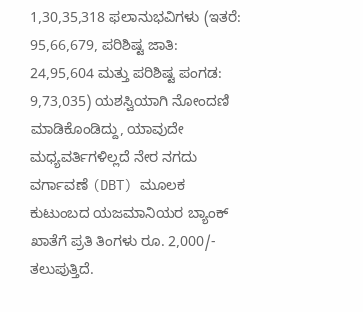1,30,35,318 ಫಲಾನುಭವಿಗಳು (ಇತರೆ: 95,66,679, ಪರಿಶಿಷ್ಟ ಜಾತಿ: 24,95,604 ಮತ್ತು ಪರಿಶಿಷ್ಟ ಪಂಗಡ: 9,73,035) ಯಶಸ್ವಿಯಾಗಿ ನೋಂದಣಿ ಮಾಡಿಕೊಂಡಿದ್ದು, ಯಾವುದೇ ಮಧ್ಯವರ್ತಿಗಳಿಲ್ಲದೆ ನೇರ ನಗದು ವರ್ಗಾವಣೆ (DBT) ಮೂಲಕ ಕುಟುಂಬದ ಯಜಮಾನಿಯರ ಬ್ಯಾಂಕ್ ಖಾತೆಗೆ ಪ್ರತಿ ತಿಂಗಳು ರೂ. 2,000/- ತಲುಪುತ್ತಿದೆ.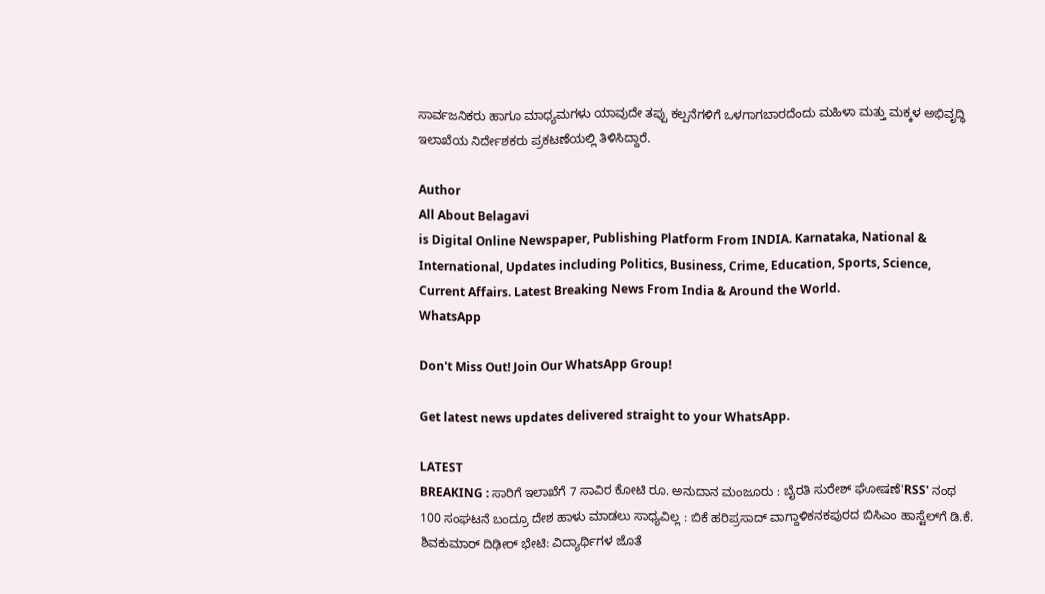ಸಾರ್ವಜನಿಕರು ಹಾಗೂ ಮಾಧ್ಯಮಗಳು ಯಾವುದೇ ತಪ್ಪು ಕಲ್ಪನೆಗಳಿಗೆ ಒಳಗಾಗಬಾರದೆಂದು ಮಹಿಳಾ ಮತ್ತು ಮಕ್ಕಳ ಅಭಿವೃದ್ಧಿ ಇಲಾಖೆಯ ನಿರ್ದೇಶಕರು ಪ್ರಕಟಣೆಯಲ್ಲಿ ತಿಳಿಸಿದ್ದಾರೆ.

Author
All About Belagavi
is Digital Online Newspaper, Publishing Platform From INDIA. Karnataka, National & International, Updates including Politics, Business, Crime, Education, Sports, Science, Current Affairs. Latest Breaking News From India & Around the World.
WhatsApp

Don't Miss Out! Join Our WhatsApp Group!

Get latest news updates delivered straight to your WhatsApp.

LATEST
BREAKING : ಸಾರಿಗೆ ಇಲಾಖೆಗೆ 7 ಸಾವಿರ ಕೋಟಿ ರೂ. ಅನುದಾನ ಮಂಜೂರು : ಬೈರತಿ ಸುರೇಶ್ ಘೋಷಣೆ'RSS' ನಂಥ 100 ಸಂಘಟನೆ ಬಂದ್ರೂ ದೇಶ ಹಾಳು ಮಾಡಲು ಸಾಧ್ಯವಿಲ್ಲ : ಬಿಕೆ ಹರಿಪ್ರಸಾದ್ ವಾಗ್ದಾಳಿಕನಕಪುರದ ಬಿಸಿಎಂ ಹಾಸ್ಟೆಲ್‌ಗೆ ಡಿ.ಕೆ. ಶಿವಕುಮಾರ್ ದಿಢೀರ್ ಭೇಟಿ: ವಿದ್ಯಾರ್ಥಿಗಳ ಜೊತೆ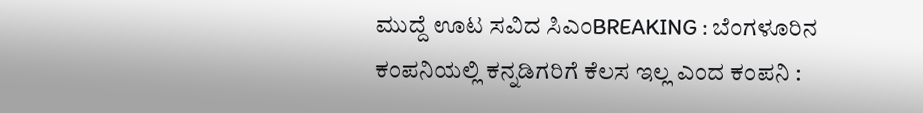ಮುದ್ದೆ ಊಟ ಸವಿದ ಸಿಎಂBREAKING : ಬೆಂಗಳೂರಿನ ಕಂಪನಿಯಲ್ಲಿ ಕನ್ನಡಿಗರಿಗೆ ಕೆಲಸ ಇಲ್ಲ ಎಂದ ಕಂಪನಿ :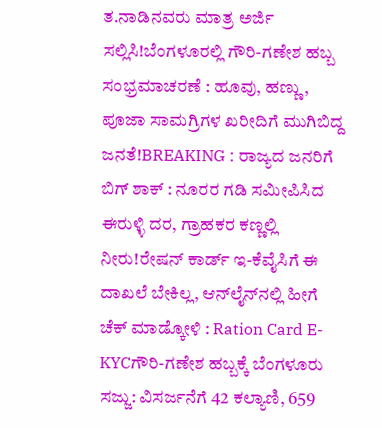ತ.ನಾಡಿನವರು ಮಾತ್ರ ಅರ್ಜಿ ಸಲ್ಲಿಸಿ!ಬೆಂಗಳೂರಲ್ಲಿ ಗೌರಿ-ಗಣೇಶ ಹಬ್ಬ ಸಂಭ್ರಮಾಚರಣೆ : ಹೂವು, ಹಣ್ಣು, ಪೂಜಾ ಸಾಮಗ್ರಿಗಳ ಖರೀದಿಗೆ ಮುಗಿಬಿದ್ದ ಜನತೆ!BREAKING : ರಾಜ್ಯದ ಜನರಿಗೆ ಬಿಗ್ ಶಾಕ್ : ನೂರರ ಗಡಿ ಸಮೀಪಿಸಿದ ಈರುಳ್ಳಿ ದರ, ಗ್ರಾಹಕರ ಕಣ್ಣಲ್ಲಿ ನೀರು!ರೇಷನ್‌ ಕಾರ್ಡ್‌ ಇ-ಕೆವೈಸಿಗೆ ಈ ದಾಖಲೆ ಬೇಕಿಲ್ಲ, ಆನ್‌ಲೈನ್‌ನಲ್ಲಿ ಹೀಗೆ ಚೆಕ್‌ ಮಾಡ್ಕೋಳಿ : Ration Card E-KYCಗೌರಿ-ಗಣೇಶ ಹಬ್ಬಕ್ಕೆ ಬೆಂಗಳೂರು ಸಜ್ಜು: ವಿಸರ್ಜನೆಗೆ 42 ಕಲ್ಯಾಣಿ, 659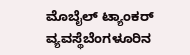ಮೊಬೈಲ್ ಟ್ಯಾಂಕರ್ ವ್ಯವಸ್ಥೆಬೆಂಗಳೂರಿನ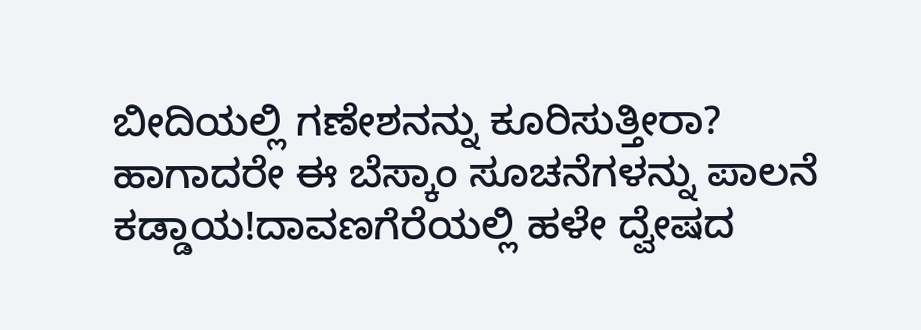ಬೀದಿಯಲ್ಲಿ ಗಣೇಶನನ್ನು ಕೂರಿಸುತ್ತೀರಾ? ಹಾಗಾದರೇ ಈ ಬೆಸ್ಕಾಂ ಸೂಚನೆಗಳನ್ನು ಪಾಲನೆ ಕಡ್ಡಾಯ!ದಾವಣಗೆರೆಯಲ್ಲಿ ಹಳೇ ದ್ವೇಷದ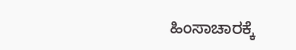ಹಿಂಸಾಚಾರಕ್ಕೆ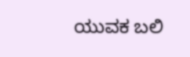ಯುವಕ ಬಲಿ